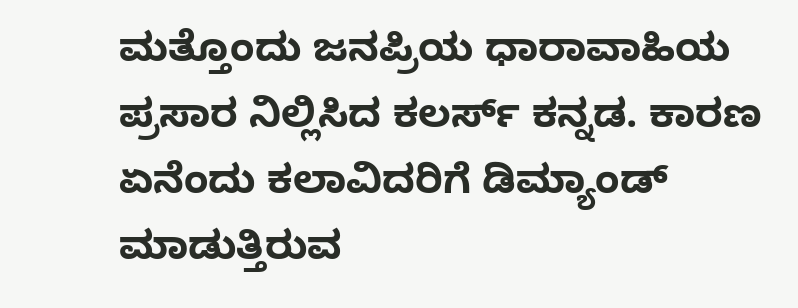ಮತ್ತೊಂದು ಜನಪ್ರಿಯ ಧಾರಾವಾಹಿಯ ಪ್ರಸಾರ ನಿಲ್ಲಿಸಿದ ಕಲರ್ಸ್‌ ಕನ್ನಡ. ಕಾರಣ ಏನೆಂದು ಕಲಾವಿದರಿಗೆ ಡಿಮ್ಯಾಂಡ್‌ ಮಾಡುತ್ತಿರುವ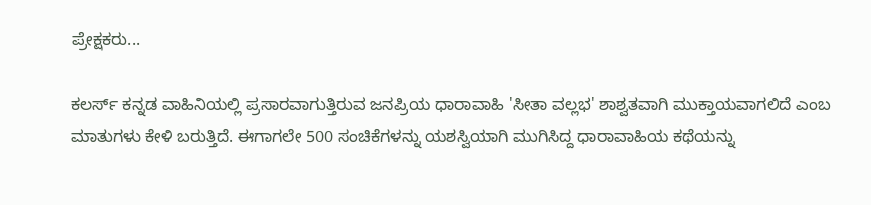ಪ್ರೇಕ್ಷಕರು...

ಕಲರ್ಸ್‌ ಕನ್ನಡ ವಾಹಿನಿಯಲ್ಲಿ ಪ್ರಸಾರವಾಗುತ್ತಿರುವ ಜನಪ್ರಿಯ ಧಾರಾವಾಹಿ 'ಸೀತಾ ವಲ್ಲಭ' ಶಾಶ್ವತವಾಗಿ ಮುಕ್ತಾಯವಾಗಲಿದೆ ಎಂಬ ಮಾತುಗಳು ಕೇಳಿ ಬರುತ್ತಿದೆ. ಈಗಾಗಲೇ 500 ಸಂಚಿಕೆಗಳನ್ನು ಯಶಸ್ವಿಯಾಗಿ ಮುಗಿಸಿದ್ದ ಧಾರಾವಾಹಿಯ ಕಥೆಯನ್ನು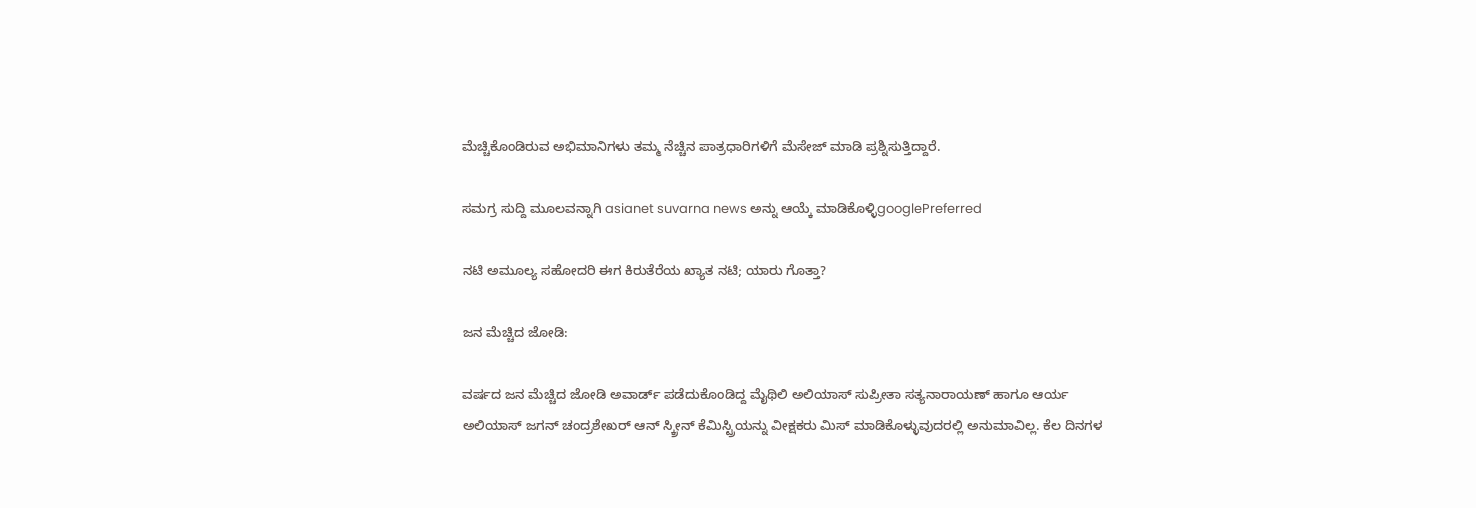ಮೆಚ್ಚಿಕೊಂಡಿರುವ ಅಭಿಮಾನಿಗಳು ತಮ್ಮ ನೆಚ್ಚಿನ ಪಾತ್ರಧಾರಿಗಳಿಗೆ ಮೆಸೇಜ್‌ ಮಾಡಿ ಪ್ರಶ್ನಿಸುತ್ತಿದ್ದಾರೆ.

ಸಮಗ್ರ ಸುದ್ದಿ ಮೂಲವನ್ನಾಗಿ asianet suvarna news ಅನ್ನು ಆಯ್ಕೆ ಮಾಡಿಕೊಳ್ಳಿgooglePreferred

ನಟಿ ಅಮೂಲ್ಯ ಸಹೋದರಿ ಈಗ ಕಿರುತೆರೆಯ ಖ್ಯಾತ ನಟಿ; ಯಾರು ಗೊತ್ತಾ?

ಜನ ಮೆಚ್ಚಿದ ಜೋಡಿ:

ವರ್ಷದ ಜನ ಮೆಚ್ಚಿದ ಜೋಡಿ ಅವಾರ್ಡ್ ಪಡೆದುಕೊಂಡಿದ್ದ ಮೈಥಿಲಿ ಅಲಿಯಾಸ್‌ ಸುಪ್ರೀತಾ ಸತ್ಯನಾರಾಯಣ್ ಹಾಗೂ ಆರ್ಯ ಅಲಿಯಾಸ್ ಜಗನ್ ಚಂದ್ರಶೇಖರ್‌ ಆನ್‌ ಸ್ಕ್ರೀನ್ ಕೆಮಿಸ್ಟ್ರಿಯನ್ನು ವೀಕ್ಷಕರು ಮಿಸ್ ಮಾಡಿಕೊಳ್ಳುವುದರಲ್ಲಿ ಅನುಮಾವಿಲ್ಲ. ಕೆಲ ದಿನಗಳ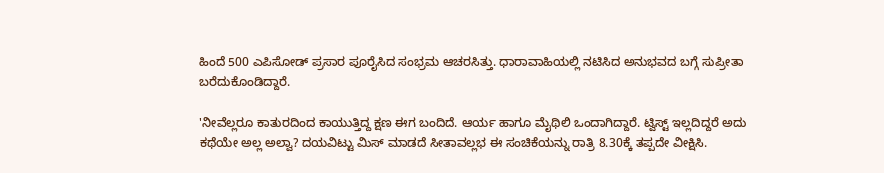ಹಿಂದೆ 500 ಎಪಿಸೋಡ್‌ ಪ್ರಸಾರ ಪೂರೈಸಿದ ಸಂಭ್ರಮ ಆಚರಸಿತ್ತು. ಧಾರಾವಾಹಿಯಲ್ಲಿ ನಟಿಸಿದ ಅನುಭವದ ಬಗ್ಗೆ ಸುಪ್ರೀತಾ ಬರೆದುಕೊಂಡಿದ್ದಾರೆ.

'ನೀವೆಲ್ಲರೂ ಕಾತುರದಿಂದ ಕಾಯುತ್ತಿದ್ದ ಕ್ಷಣ ಈಗ ಬಂದಿದೆ. ಆರ್ಯ ಹಾಗೂ ಮೈಥಿಲಿ ಒಂದಾಗಿದ್ದಾರೆ. ಟ್ವಿಸ್ಟ್‌ ಇಲ್ಲದಿದ್ದರೆ ಅದು ಕಥೆಯೇ ಅಲ್ಲ ಅಲ್ವಾ? ದಯವಿಟ್ಟು ಮಿಸ್ ಮಾಡದೆ ಸೀತಾವಲ್ಲಭ ಈ ಸಂಚಿಕೆಯನ್ನು ರಾತ್ರಿ 8.30ಕ್ಕೆ ತಪ್ಪದೇ ವೀಕ್ಷಿಸಿ.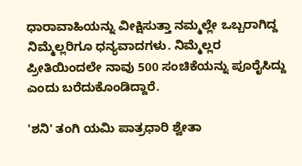ಧಾರಾವಾಹಿಯನ್ನು ವೀಕ್ಷಿಸುತ್ತಾ ನಮ್ಮಲ್ಲೇ ಒಬ್ಬರಾಗಿದ್ದ ನಿಮ್ಮೆಲ್ಲರಿಗೂ ಧನ್ಯವಾದಗಳು. ನಿಮ್ಮೆಲ್ಲರ ಪ್ರೀತಿಯಿಂದಲೇ ನಾವು 500 ಸಂಚಿಕೆಯನ್ನು ಪೂರೈಸಿದ್ದು ಎಂದು ಬರೆದುಕೊಂಡಿದ್ದಾರೆ.

'ಶನಿ' ತಂಗಿ ಯಮಿ ಪಾತ್ರಧಾರಿ ಶ್ವೇತಾ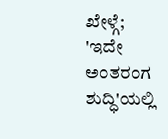ಖೇಳ್ಗೆ; 'ಇದೇ ಅಂತರಂಗ ಶುದ್ಧಿ'ಯಲ್ಲಿ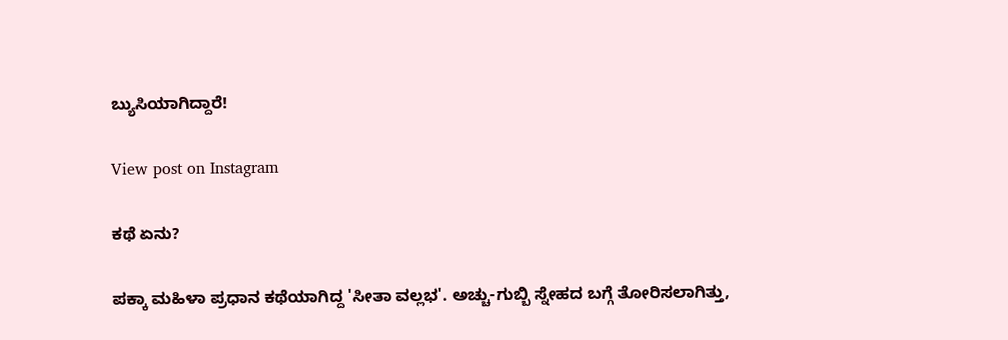ಬ್ಯುಸಿಯಾಗಿದ್ದಾರೆ!

View post on Instagram

ಕಥೆ ಏನು?

ಪಕ್ಕಾ ಮಹಿಳಾ ಪ್ರಧಾನ ಕಥೆಯಾಗಿದ್ದ 'ಸೀತಾ ವಲ್ಲಭ'. ಅಚ್ಚು-ಗುಬ್ಬಿ ಸ್ನೇಹದ ಬಗ್ಗೆ ತೋರಿಸಲಾಗಿತ್ತು,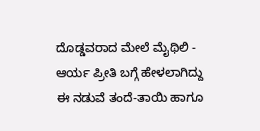ದೊಡ್ಡವರಾದ ಮೇಲೆ ಮೈಥಿಲಿ - ಆರ್ಯ ಪ್ರೀತಿ ಬಗ್ಗೆ ಹೇಳಲಾಗಿದ್ದು ಈ ನಡುವೆ ತಂದೆ-ತಾಯಿ ಹಾಗೂ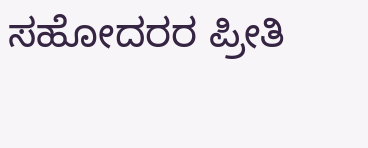ಸಹೋದರರ ಪ್ರೀತಿ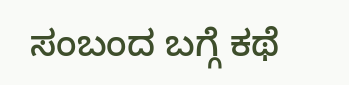ಸಂಬಂದ ಬಗ್ಗೆ ಕಥೆ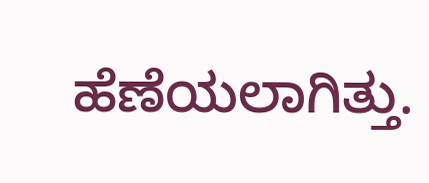ಹೆಣೆಯಲಾಗಿತ್ತು.